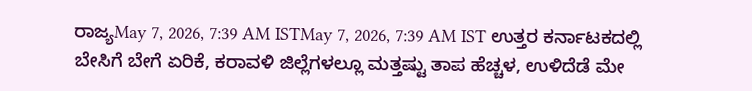ರಾಜ್ಯMay 7, 2026, 7:39 AM ISTMay 7, 2026, 7:39 AM IST ಉತ್ತರ ಕರ್ನಾಟಕದಲ್ಲಿ ಬೇಸಿಗೆ ಬೇಗೆ ಏರಿಕೆ, ಕರಾವಳಿ ಜಿಲ್ಲೆಗಳಲ್ಲೂ ಮತ್ತಷ್ಟು ತಾಪ ಹೆಚ್ಚಳ, ಉಳಿದೆಡೆ ಮೇ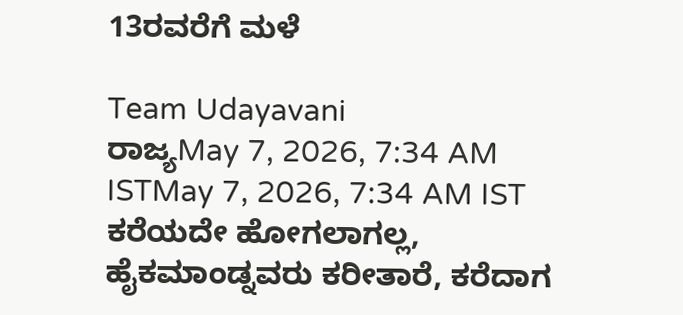13ರವರೆಗೆ ಮಳೆ

Team Udayavani
ರಾಜ್ಯMay 7, 2026, 7:34 AM ISTMay 7, 2026, 7:34 AM IST
ಕರೆಯದೇ ಹೋಗಲಾಗಲ್ಲ, ಹೈಕಮಾಂಡ್ನವರು ಕರೀತಾರೆ, ಕರೆದಾಗ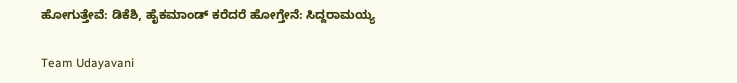ಹೋಗುತ್ತೇವೆ: ಡಿಕೆಶಿ, ಹೈಕಮಾಂಡ್ ಕರೆದರೆ ಹೋಗ್ತೇನೆ: ಸಿದ್ದರಾಮಯ್ಯ

Team Udayavani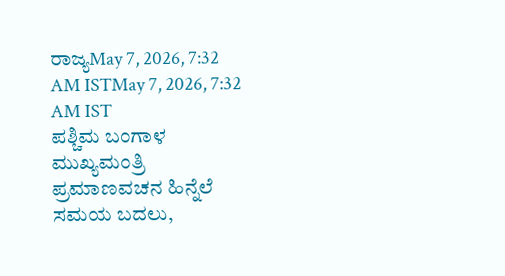ರಾಜ್ಯMay 7, 2026, 7:32 AM ISTMay 7, 2026, 7:32 AM IST
ಪಶ್ಚಿಮ ಬಂಗಾಳ ಮುಖ್ಯಮಂತ್ರಿ ಪ್ರಮಾಣವಚನ ಹಿನ್ನೆಲೆ ಸಮಯ ಬದಲು,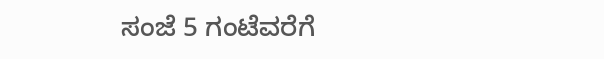ಸಂಜೆ 5 ಗಂಟೆವರೆಗೆ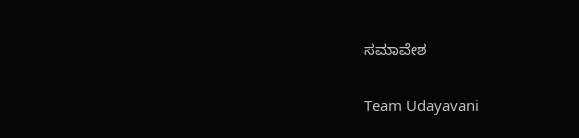ಸಮಾವೇಶ

Team Udayavani